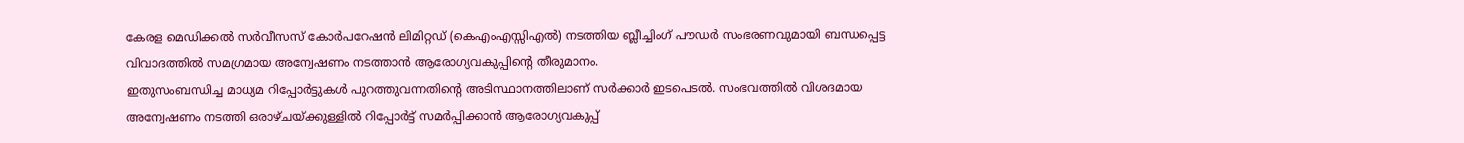കേരള മെഡിക്കൽ സർവീസസ് കോർപറേഷൻ ലിമിറ്റഡ് (കെഎംഎസ്സിഎൽ) നടത്തിയ ബ്ലീച്ചിംഗ് പൗഡർ സംഭരണവുമായി ബന്ധപ്പെട്ട വിവാദത്തിൽ സമഗ്രമായ അന്വേഷണം നടത്താൻ ആരോഗ്യവകുപ്പിന്റെ തീരുമാനം.
ഇതുസംബന്ധിച്ച മാധ്യമ റിപ്പോർട്ടുകൾ പുറത്തുവന്നതിന്റെ അടിസ്ഥാനത്തിലാണ് സർക്കാർ ഇടപെടൽ. സംഭവത്തിൽ വിശദമായ അന്വേഷണം നടത്തി ഒരാഴ്ചയ്ക്കുള്ളിൽ റിപ്പോർട്ട് സമർപ്പിക്കാൻ ആരോഗ്യവകുപ്പ്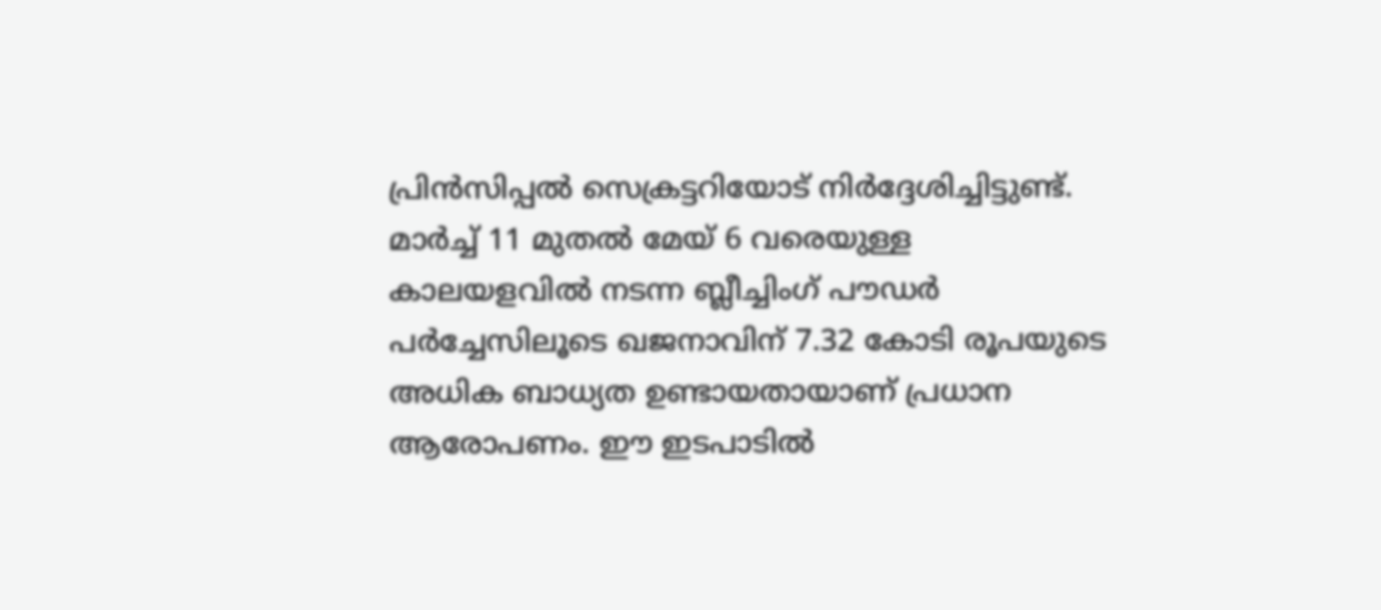പ്രിൻസിപ്പൽ സെക്രട്ടറിയോട് നിർദ്ദേശിച്ചിട്ടുണ്ട്.
മാർച്ച് 11 മുതൽ മേയ് 6 വരെയുള്ള കാലയളവിൽ നടന്ന ബ്ലീച്ചിംഗ് പൗഡർ പർച്ചേസിലൂടെ ഖജനാവിന് 7.32 കോടി രൂപയുടെ അധിക ബാധ്യത ഉണ്ടായതായാണ് പ്രധാന ആരോപണം. ഈ ഇടപാടിൽ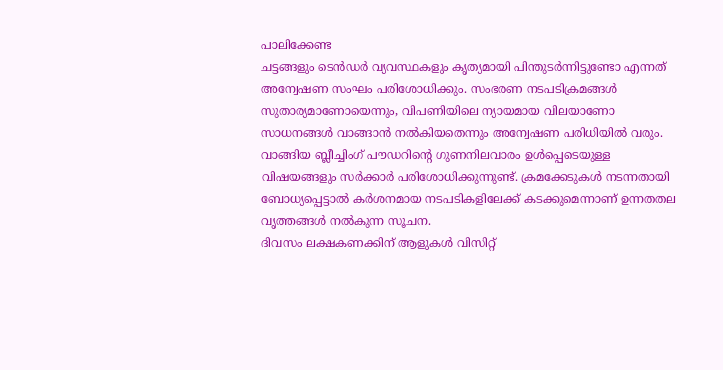പാലിക്കേണ്ട
ചട്ടങ്ങളും ടെൻഡർ വ്യവസ്ഥകളും കൃത്യമായി പിന്തുടർന്നിട്ടുണ്ടോ എന്നത് അന്വേഷണ സംഘം പരിശോധിക്കും. സംഭരണ നടപടിക്രമങ്ങൾ സുതാര്യമാണോയെന്നും, വിപണിയിലെ ന്യായമായ വിലയാണോ സാധനങ്ങൾ വാങ്ങാൻ നൽകിയതെന്നും അന്വേഷണ പരിധിയിൽ വരും.
വാങ്ങിയ ബ്ലീച്ചിംഗ് പൗഡറിന്റെ ഗുണനിലവാരം ഉൾപ്പെടെയുള്ള വിഷയങ്ങളും സർക്കാർ പരിശോധിക്കുന്നുണ്ട്. ക്രമക്കേടുകൾ നടന്നതായി ബോധ്യപ്പെട്ടാൽ കർശനമായ നടപടികളിലേക്ക് കടക്കുമെന്നാണ് ഉന്നതതല വൃത്തങ്ങൾ നൽകുന്ന സൂചന.
ദിവസം ലക്ഷകണക്കിന് ആളുകൾ വിസിറ്റ്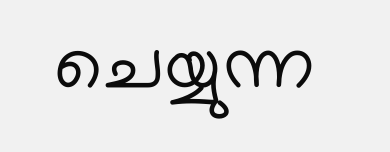ചെയ്യുന്ന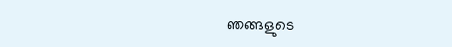ഞങ്ങളുടെ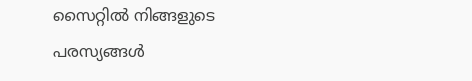സൈറ്റിൽ നിങ്ങളുടെ പരസ്യങ്ങൾ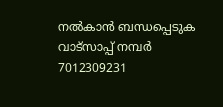നൽകാൻ ബന്ധപ്പെടുക വാട്സാപ്പ് നമ്പർ 7012309231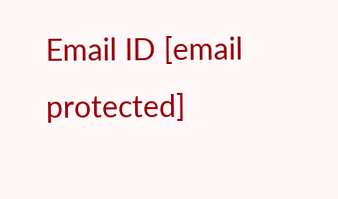Email ID [email protected]